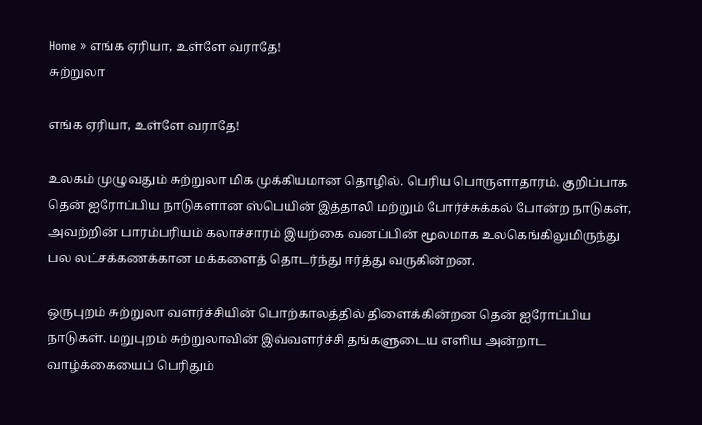Home » எங்க ஏரியா, உள்ளே வராதே!
சுற்றுலா

எங்க ஏரியா, உள்ளே வராதே!

உலகம் முழுவதும் சுற்றுலா மிக முக்கியமான தொழில். பெரிய பொருளாதாரம். குறிப்பாக தென் ஐரோப்பிய நாடுகளான ஸ்பெயின் இத்தாலி மற்றும் போர்ச்சுக்கல் போன்ற நாடுகள், அவற்றின் பாரம்பரியம் கலாச்சாரம் இயற்கை வனப்பின் மூலமாக உலகெங்கிலுமிருந்து பல லட்சக்கணக்கான மக்களைத் தொடர்ந்து ஈர்த்து வருகின்றன.

ஒருபுறம் சுற்றுலா வளர்ச்சியின் பொற்காலத்தில் திளைக்கின்றன தென் ஐரோப்பிய நாடுகள். மறுபுறம் சுற்றுலாவின் இவ்வளர்ச்சி தங்களுடைய எளிய அன்றாட வாழ்க்கையைப் பெரிதும்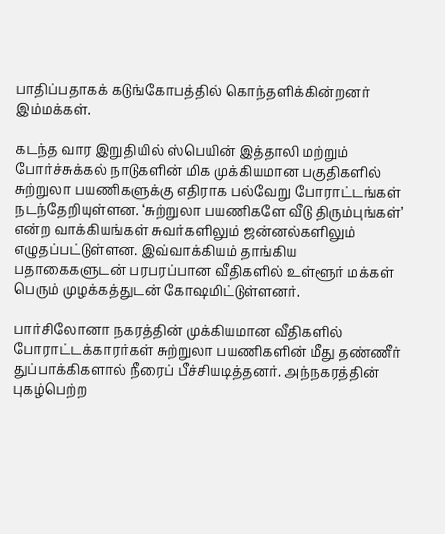பாதிப்பதாகக் கடுங்கோபத்தில் கொந்தளிக்கின்றனர் இம்மக்கள்.

கடந்த வார இறுதியில் ஸ்பெயின் இத்தாலி மற்றும் போர்ச்சுக்கல் நாடுகளின் மிக முக்கியமான பகுதிகளில் சுற்றுலா பயணிகளுக்கு எதிராக பல்வேறு போராட்டங்கள் நடந்தேறியுள்ளன. ‘சுற்றுலா பயணிகளே வீடு திரும்புங்கள்’ என்ற வாக்கியங்கள் சுவர்களிலும் ஜன்னல்களிலும் எழுதப்பட்டுள்ளன. இவ்வாக்கியம் தாங்கிய பதாகைகளுடன் பரபரப்பான வீதிகளில் உள்ளூர் மக்கள் பெரும் முழக்கத்துடன் கோஷமிட்டுள்ளனர்.

பார்சிலோனா நகரத்தின் முக்கியமான வீதிகளில் போராட்டக்காரர்கள் சுற்றுலா பயணிகளின் மீது தண்ணீர் துப்பாக்கிகளால் நீரைப் பீச்சியடித்தனர். அந்நகரத்தின் புகழ்பெற்ற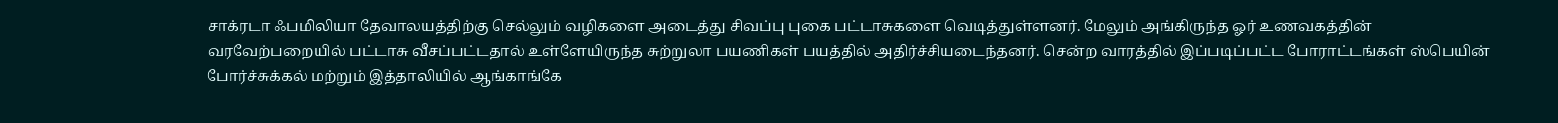சாக்ரடா ஃபமிலியா தேவாலயத்திற்கு செல்லும் வழிகளை அடைத்து சிவப்பு புகை பட்டாசுகளை வெடித்துள்ளனர். மேலும் அங்கிருந்த ஓர் உணவகத்தின் வரவேற்பறையில் பட்டாசு வீசப்பட்டதால் உள்ளேயிருந்த சுற்றுலா பயணிகள் பயத்தில் அதிர்ச்சியடைந்தனர். சென்ற வாரத்தில் இப்படிப்பட்ட போராட்டங்கள் ஸ்பெயின் போர்ச்சுக்கல் மற்றும் இத்தாலியில் ஆங்காங்கே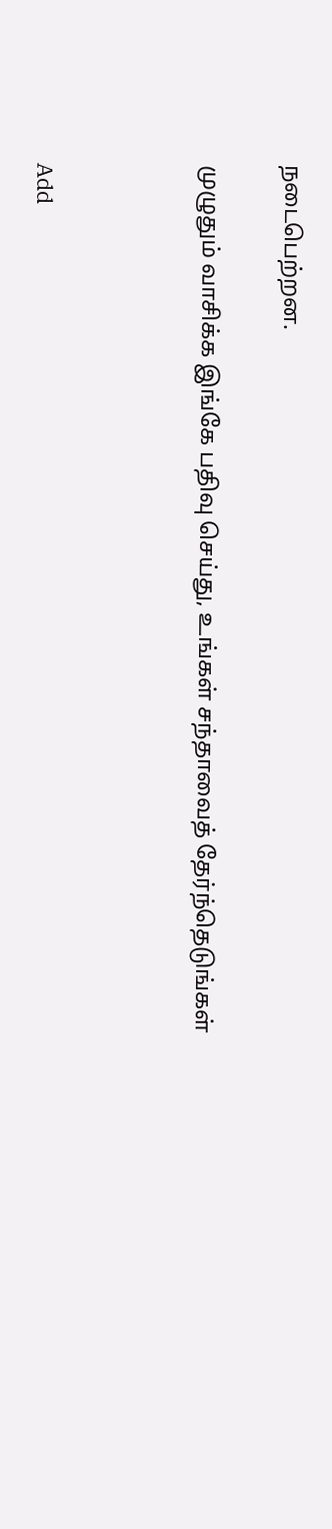நடைபெற்றன.

முழுதும் வாசிக்க இங்கே பதிவு செய்து, உங்கள் சந்தாவைத் தேர்ந்தெடுங்கள்



Add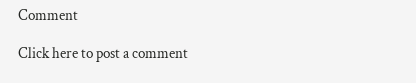Comment

Click here to post a comment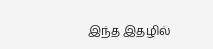இந்த இதழில்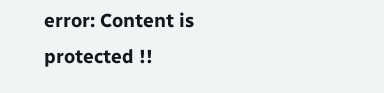error: Content is protected !!